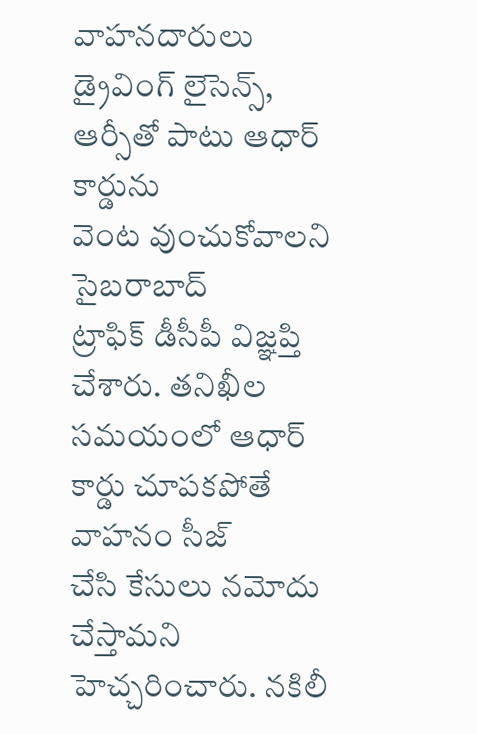వాహనదారులు డ్రైవింగ్ లైసెన్స్,
ఆర్సీతో పాటు ఆధార్ కార్డును
వెంట వుంచుకోవాలని సైబరాబాద్
ట్రాఫిక్ డీసీపీ విజ్ఞప్తి
చేశారు. తనిఖీల సమయంలో ఆధార్
కార్డు చూపకపోతే వాహనం సీజ్
చేసి కేసులు నమోదు చేస్తామని
హెచ్చరించారు. నకిలీ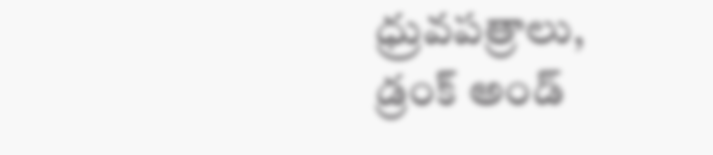ధ్రువపత్రాలు,
డ్రంక్ అండ్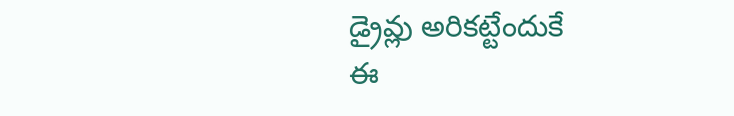డ్రైవ్లు అరికట్టేందుకే
ఈ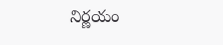నిర్ణయం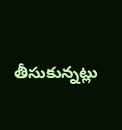తీసుకున్నట్లు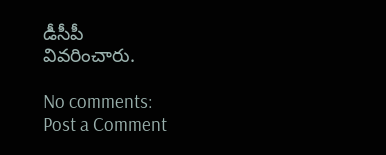డీసీపీ
వివరించారు.

No comments:
Post a Comment